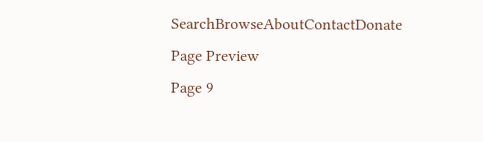SearchBrowseAboutContactDonate
Page Preview
Page 9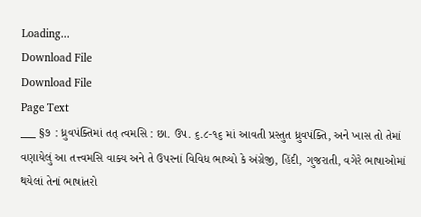Loading...
Download File
Download File
Page Text
___ §૭ : ધ્રુવપંક્તિમાં તત્ ત્વમસિ : છા. ઉપ. ૬.૮-૧૬ માં આવતી પ્રસ્તુત ધ્રુવપંક્તિ, અને ખાસ તો તેમાં વણાયેલું આ તત્ત્વમસિ વાક્ય અને તે ઉપરનાં વિવિધ ભાષ્યો કે અંગ્રેજી, હિંદી, ગુજરાતી, વગેરે ભાષાઓમાં થયેલાં તેનાં ભાષાંતરો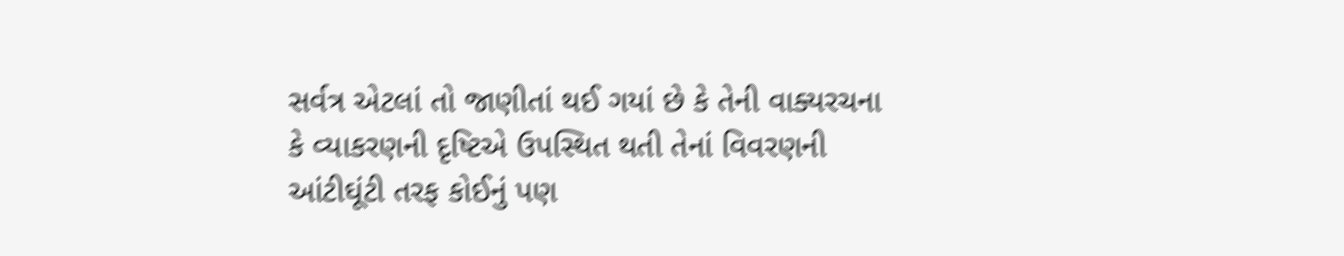સર્વત્ર એટલાં તો જાણીતાં થઈ ગયાં છે કે તેની વાક્યરચના કે વ્યાકરણની દૃષ્ટિએ ઉપસ્થિત થતી તેનાં વિવરણની આંટીઘૂંટી તરફ કોઈનું પણ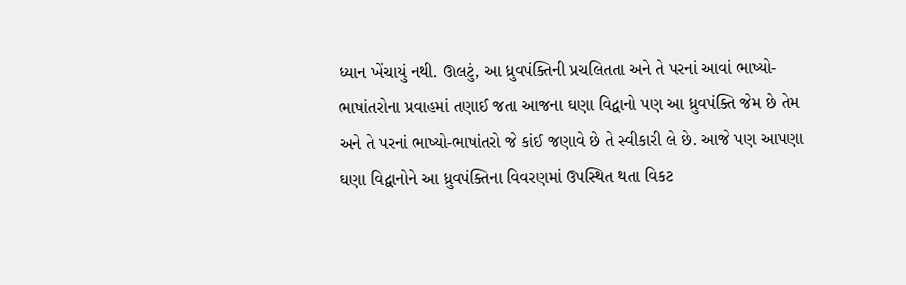ધ્યાન ખેંચાયું નથી. ઊલટું, આ ધ્રુવપંક્તિની પ્રચલિતતા અને તે પરનાં આવાં ભાષ્યો-ભાષાંતરોના પ્રવાહમાં તણાઈ જતા આજના ઘણા વિદ્વાનો પણ આ ધ્રુવપંક્તિ જેમ છે તેમ અને તે પરનાં ભાષ્યો-ભાષાંતરો જે કાંઈ જણાવે છે તે સ્વીકારી લે છે. આજે પણ આપણા ઘણા વિદ્વાનોને આ ધ્રુવપંક્તિના વિવરણમાં ઉપસ્થિત થતા વિકટ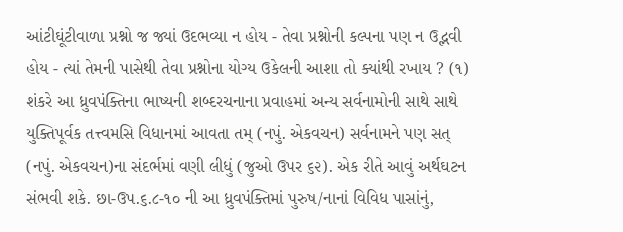આંટીઘૂંટીવાળા પ્રશ્નો જ જ્યાં ઉદભવ્યા ન હોય - તેવા પ્રશ્નોની કલ્પના પણ ન ઉદ્ભવી હોય - ત્યાં તેમની પાસેથી તેવા પ્રશ્નોના યોગ્ય ઉકેલની આશા તો ક્યાંથી રખાય ? (૧) શંકરે આ ધ્રુવપંક્તિના ભાષ્યની શબ્દરચનાના પ્રવાહમાં અન્ય સર્વનામોની સાથે સાથે યુક્તિપૂર્વક તત્ત્વમસિ વિધાનમાં આવતા તમ્ (નપું. એકવચન) સર્વનામને પણ સત્ (નપું. એકવચન)ના સંદર્ભમાં વણી લીધું (જુઓ ઉપર ૬૨). એક રીતે આવું અર્થઘટન સંભવી શકે. છા-ઉપ.૬.૮-૧૦ ની આ ધ્રુવપંક્તિમાં પુરુષ/નાનાં વિવિધ પાસાંનું,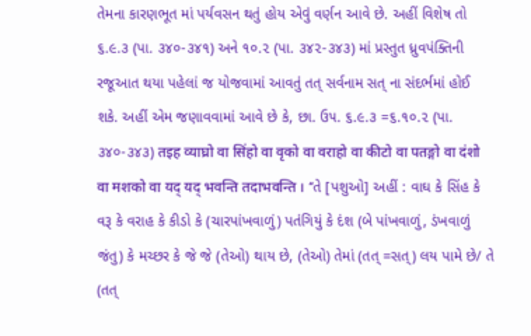તેમના કારણભૂત માં પર્યવસન થતું હોય એવું વર્ણન આવે છે. અહીં વિશેષ તો ૬.૯.૩ (પા. ૩૪૦-૩૪૧) અને ૧૦.૨ (પા. ૩૪૨-૩૪૩) માં પ્રસ્તુત ધ્રુવપંક્તિની રજૂઆત થયા પહેલાં જ યોજવામાં આવતું તત્ સર્વનામ સત્ ના સંદર્ભમાં હોઈ શકે. અહીં એમ જણાવવામાં આવે છે કે, છા. ઉ૫. ૬.૯.૩ =૬.૧૦.૨ (પા. ૩૪૦-૩૪૩) तइह व्याघ्रो वा सिंहो वा वृको वा वराहो वा कीटो वा पतङ्गो वा दंशो वा मशको वा यद् यद् भवन्ति तदाभवन्ति । ‘‘તે [પશુઓ] અહીં : વાઘ કે સિંહ કે વરૂ કે વરાહ કે કીડો કે (ચારપાંખવાળું) પતંગિયું કે દંશ (બે પાંખવાળું, ડંખવાળું જંતુ) કે મચ્છર કે જે જે (તેઓ) થાય છે, (તેઓ) તેમાં (તત્ =સત્) લય પામે છે/ તે (તત્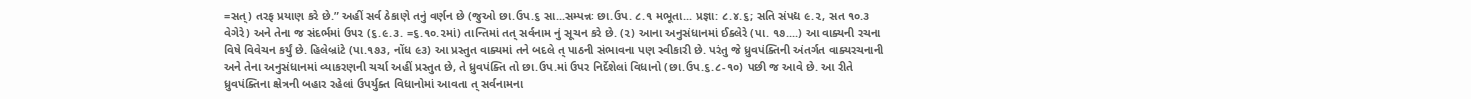=સત્) તરફ પ્રયાણ કરે છે.” અહીં સર્વ ઠેકાણે તનું વર્ણન છે (જુઓ છા.ઉપ.૬ સા...સમ્પન્નઃ છા.ઉપ. ૮.૧ મભૂતા... પ્રજ્ઞા: ૮.૪.૬; સતિ સંપદ્ય ૯.૨, સત ૧૦.૩ વેગેરે) અને તેના જ સંદર્ભમાં ઉ૫૨ (૬.૯.૩. =૬.૧૦.૨માં) તાન્તિમાં તત્ સર્વનામ નું સૂચન કરે છે. (૨) આના અનુસંધાનમાં ઈક્લેરે (પા. ૧૭....) આ વાક્યની રચના વિષે વિવેચન કર્યું છે. હિલેબ્રાંટે (પા.૧૭૩, નોંધ ૯૩) આ પ્રસ્તુત વાક્યમાં તને બદલે ત્ પાઠની સંભાવના પણ સ્વીકારી છે. પરંતુ જે ધ્રુવપંક્તિની અંતર્ગત વાક્યરચનાની અને તેના અનુસંધાનમાં વ્યાકરણની ચર્ચા અહીં પ્રસ્તુત છે, તે ધ્રુવપંક્તિ તો છા.ઉપ.માં ઉપર નિર્દેશેલાં વિધાનો (છા.ઉપ.૬.૮-૧૦) પછી જ આવે છે. આ રીતે ધ્રુવપંક્તિના ક્ષેત્રની બહાર રહેલાં ઉપર્યુક્ત વિધાનોમાં આવતા ત્ સર્વનામના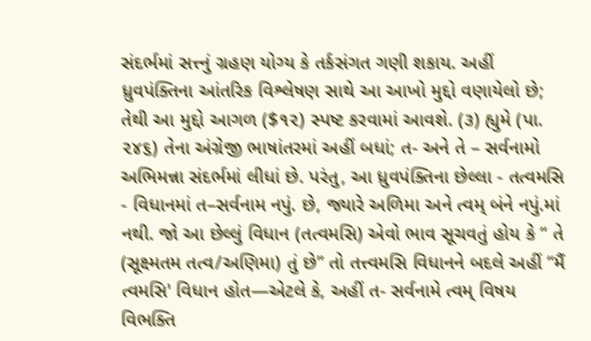સંદર્ભમાં સત્ત્નું ગ્રહણ યોગ્ય કે તર્કસંગત ગણી શકાય. અહીં ધ્રુવપંક્તિના આંતરિક વિશ્લેષણ સાથે આ આખો મુદ્દો વણાયેલો છે; તેથી આ મુદ્દો આગળ ($૧૨) સ્પષ્ટ કરવામાં આવશે. (૩) હ્યુમે (પા. ૨૪૬) તેના અંગ્રેજી ભાષાંતરમાં અહીં બધાં; ત- અને તે – સર્વનામો અભિમન્ના સંદર્ભમાં લીધાં છે. પરંતુ, આ ધ્રુવપંક્તિના છેલ્લા - તત્વમસિ - વિધાનમાં ત–સર્વનામ નપું. છે, જ્યારે અળિમા અને ત્વમ્ બંને નપું.માં નથી. જો આ છેલ્લું વિધાન (તત્વમસિ) એવો ભાવ સૂચવતું હોય કે “ તે (સૂક્ષ્મતમ તત્વ/અણિમા) તું છે” તો તત્ત્વમસિ વિધાનને બદલે અહીં “મૈં ત્વમસિ' વિધાન હોત—એટલે કે, અહીં ત- સર્વનામે ત્વમ્ વિષય વિભક્તિ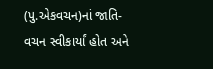(પુ.એકવચન)નાં જાતિ-વચન સ્વીકાર્યાં હોત અને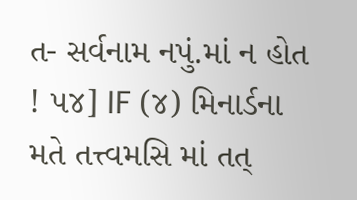ત- સર્વનામ નપું.માં ન હોત ! ૫૪] IF (૪) મિનાર્ડના મતે તત્ત્વમસિ માં તત્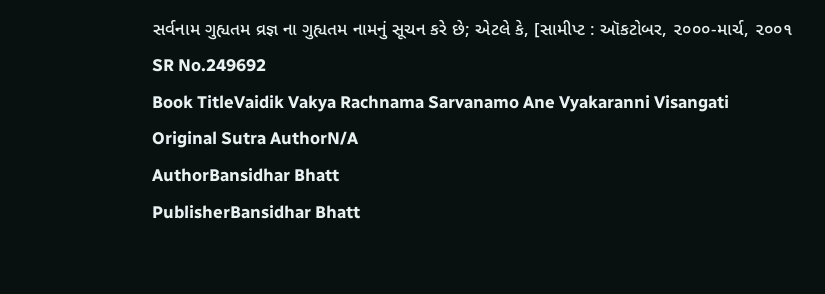સર્વનામ ગુહ્યતમ વ્રજ્ઞ ના ગુહ્યતમ નામનું સૂચન કરે છે; એટલે કે, [સામીપ્ટ : ઑકટોબર, ૨૦૦૦-માર્ચ, ૨૦૦૧
SR No.249692
Book TitleVaidik Vakya Rachnama Sarvanamo Ane Vyakaranni Visangati
Original Sutra AuthorN/A
AuthorBansidhar Bhatt
PublisherBansidhar Bhatt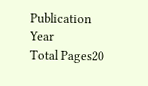Publication Year
Total Pages20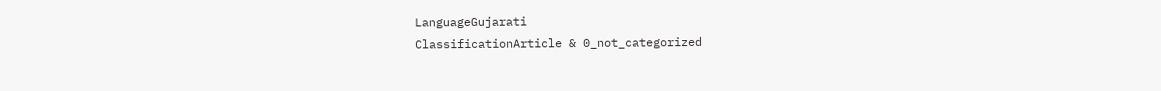LanguageGujarati
ClassificationArticle & 0_not_categorized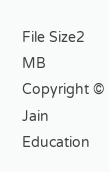File Size2 MB
Copyright © Jain Education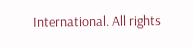International. All rights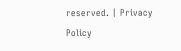reserved. | Privacy Policy